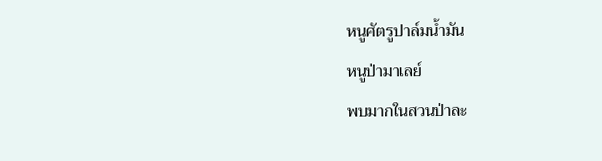หนูศัตรูปาล์มน้ำมัน
หนูป่ามาเลย์
พบมากในสวนป่าละ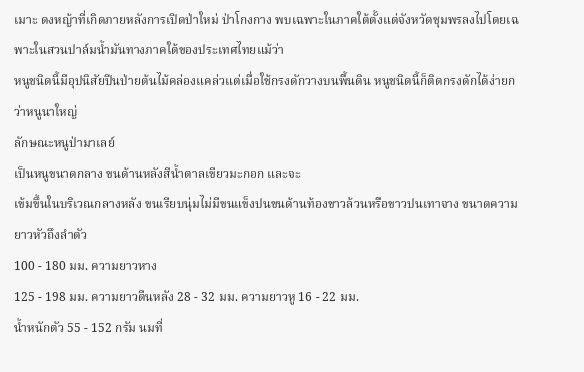เมาะ ดงหญ้าที่เกิดภายหลังการเปิดป่าใหม่ ป่าโกงกาง พบเฉพาะในภาคใต้ตั้งแต่จังหวัดชุมพรลงไปโดยเฉพาะในสวนปาล์มน้ำมันทางภาคใต้ของประเทศไทยแม้ว่า
หนูชนิดนี้มีอุปนิสัยปีนป่ายต้นไม้คล่องแคล่วแต่เมื่อใช้กรงดักวางบนพื้นดิน หนูชนิดนี้ก็ติดกรงดักได้ง่ายกว่าหนูนาใหญ่
ลักษณะหนูป่ามาเลย์
เป็นหนูขนาดกลาง ขนด้านหลังสีน้ำตาลเขียวมะกอก และจะ
เข้มขึ้นในบริเวณกลางหลัง ขนเรียบนุ่มไม่มีขนแข็งปนขนด้านท้องขาวล้วนหรือขาวปนเทาจาง ขนาดความยาวหัวถึงลำตัว
100 - 180 มม. ความยาวหาง
125 - 198 มม. ความยาวตีนหลัง 28 - 32 มม. ความยาวหู 16 - 22 มม.
น้ำหนักตัว 55 - 152 กรัม นมที่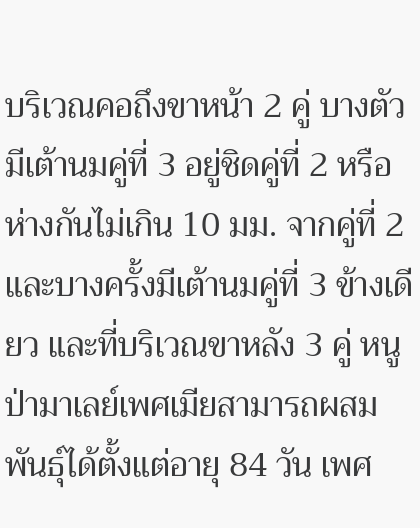บริเวณคอถึงขาหน้า 2 คู่ บางตัวมีเต้านมคู่ที่ 3 อยู่ชิดคู่ที่ 2 หรือห่างกันไม่เกิน 10 มม. จากคู่ที่ 2 และบางครั้งมีเต้านมคู่ที่ 3 ข้างเดียว และที่บริเวณขาหลัง 3 คู่ หนูป่ามาเลย์เพศเมียสามารถผสมพันธุ์ได้ตั้งแต่อายุ 84 วัน เพศ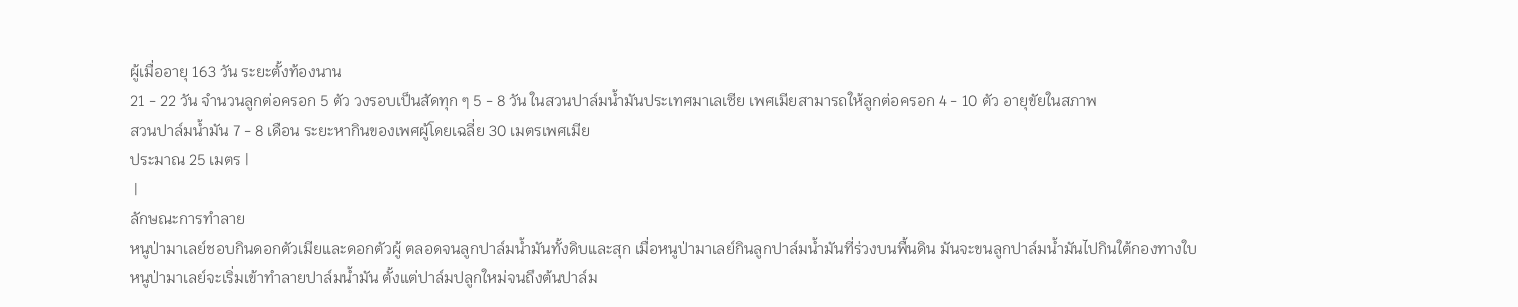ผู้เมื่ออายุ 163 วัน ระยะตั้งท้องนาน
21 - 22 วัน จำนวนลูกต่อครอก 5 ตัว วงรอบเป็นสัดทุก ๆ 5 - 8 วัน ในสวนปาล์มน้ำมันประเทศมาเลเซีย เพศเมียสามารถให้ลูกต่อครอก 4 - 10 ตัว อายุขัยในสภาพ
สวนปาล์มน้ำมัน 7 - 8 เดือน ระยะหากินของเพศผู้โดยเฉลี่ย 30 เมตรเพศเมีย
ประมาณ 25 เมตร |
 |
ลักษณะการทำลาย
หนูป่ามาเลย์ชอบกินดอกตัวเมียและดอกตัวผู้ ตลอดจนลูกปาล์มน้ำมันทั้งดิบและสุก เมื่อหนูป่ามาเลย์กินลูกปาล์มน้ำมันที่ร่วงบนพื้นดิน มันจะขนลูกปาล์มน้ำมันไปกินใต้กองทางใบ
หนูป่ามาเลย์จะเริ่มเข้าทำลายปาล์มน้ำมัน ตั้งแต่ปาล์มปลูกใหม่จนถึงต้นปาล์ม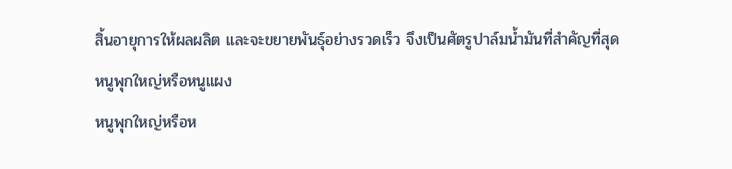สิ้นอายุการให้ผลผลิต และจะขยายพันธุ์อย่างรวดเร็ว จึงเป็นศัตรูปาล์มน้ำมันที่สำคัญที่สุด
หนูพุกใหญ่หรือหนูแผง
หนูพุกใหญ่หรือห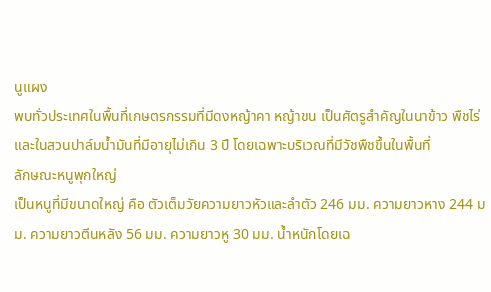นูแผง
พบทั่วประเทศในพื้นที่เกษตรกรรมที่มีดงหญ้าคา หญ้าขน เป็นศัตรูสำคัญในนาข้าว พืชไร่ และในสวนปาล์มน้ำมันที่มีอายุไม่เกิน 3 ปี โดยเฉพาะบริเวณที่มีวัชพืชขึ้นในพื้นที่
ลักษณะหนูพุกใหญ่
เป็นหนูที่มีขนาดใหญ่ คือ ตัวเต็มวัยความยาวหัวและลำตัว 246 มม. ความยาวหาง 244 มม. ความยาวตีนหลัง 56 มม. ความยาวหู 30 มม. น้ำหนักโดยเฉ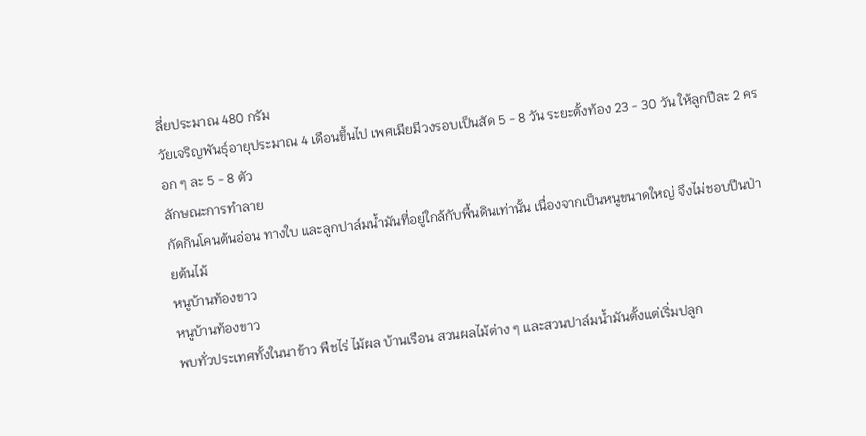ลี่ยประมาณ 480 กรัม
วัยเจริญพันธุ์อายุประมาณ 4 เดือนขึ้นไป เพศเมียมีวงรอบเป็นสัด 5 - 8 วัน ระยะตั้งท้อง 23 - 30 วัน ให้ลูกปีละ 2 ครอก ๆ ละ 5 - 8 ตัว
ลักษณะการทำลาย
กัดกินโคนต้นอ่อน ทางใบ และลูกปาล์มน้ำมันที่อยู่ใกล้กับพื้นดินเท่านั้น เนื่องจากเป็นหนูขนาดใหญ่ จึงไม่ชอบปีนป่ายต้นไม้
หนูบ้านท้องขาว
หนูบ้านท้องขาว
พบทั่วประเทศทั้งในนาข้าว พืชไร่ ไม้ผล บ้านเรือน สวนผลไม้ต่าง ๆ และสวนปาล์มน้ำมันตั้งแต่เริ่มปลูก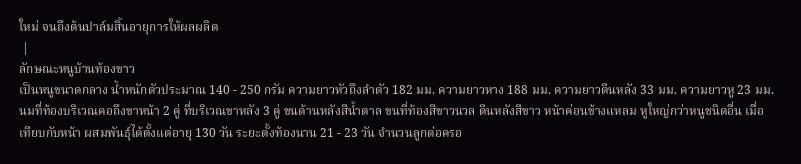ใหม่ จนถึงต้นปาล์มสิ้นอายุการให้ผลผลิต
 |
ลักษณะหนูบ้านท้องขาว
เป็นหนูขนาดกลาง น้ำหนักตัวประมาณ 140 - 250 กรัม ความยาวหัวถึงลำตัว 182 มม. ความยาวหาง 188 มม. ความยาวตีนหลัง 33 มม. ความยาวหู 23 มม. นมที่ท้องบริเวณคอถึงขาหน้า 2 คู่ ที่บริเวณขาหลัง 3 คู่ ขนด้านหลังสีน้ำตาล ขนที่ท้องสีขาวนวล ตีนหลังสีขาว หน้าค่อนข้างแหลม หูใหญ่กว่าหนูชนิดอื่น เมื่อเทียบกับหน้า ผสมพันธุ์ได้ตั้งแต่อายุ 130 วัน ระยะตั้งท้องนาน 21 - 23 วัน จำนวนลูกต่อครอ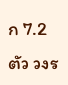ก 7.2 ตัว วงร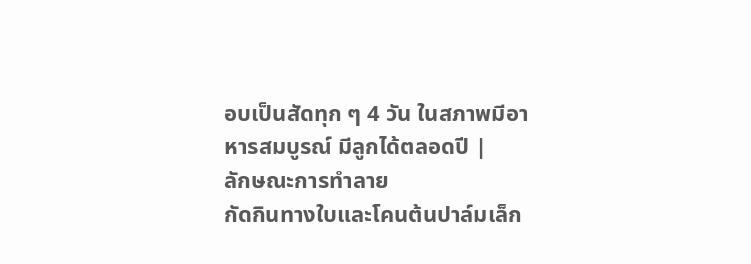อบเป็นสัดทุก ๆ 4 วัน ในสภาพมีอาหารสมบูรณ์ มีลูกได้ตลอดปี |
ลักษณะการทำลาย
กัดกินทางใบและโคนต้นปาล์มเล็ก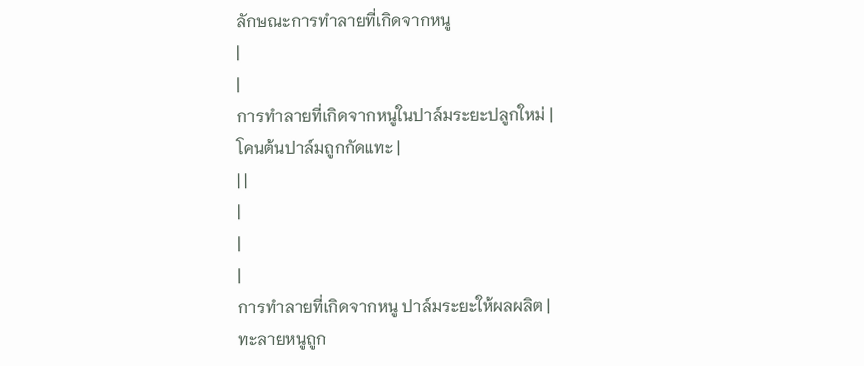ลักษณะการทำลายที่เกิดจากหนู
|
|
การทำลายที่เกิดจากหนูในปาล์มระยะปลูกใหม่ |
โคนต้นปาล์มถูกกัดแทะ |
| |
|
|
|
การทำลายที่เกิดจากหนู ปาล์มระยะให้ผลผลิต |
ทะลายหนูถูก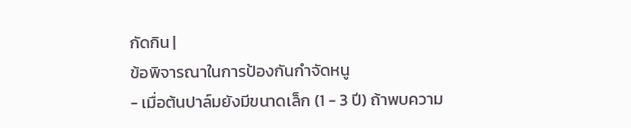กัดกิน |
ข้อพิจารณาในการป้องกันกำจัดหนู
- เมื่อต้นปาล์มยังมีขนาดเล็ก (1 - 3 ปี) ถ้าพบความ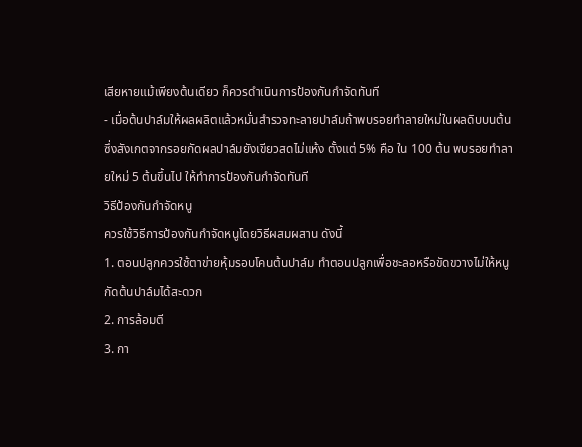เสียหายแม้เพียงต้นเดียว ก็ควรดำเนินการป้องกันกำจัดทันที
- เมื่อต้นปาล์มให้ผลผลิตแล้วหมั่นสำรวจทะลายปาล์มถ้าพบรอยทำลายใหม่ในผลดิบบนต้น ซึ่งสังเกตจากรอยกัดผลปาล์มยังเขียวสดไม่แห้ง ตั้งแต่ 5% คือ ใน 100 ต้น พบรอยทำลายใหม่ 5 ต้นขึ้นไป ให้ทำการป้องกันกำจัดทันที
วิธีป้องกันกำจัดหนู
ควรใช้วิธีการป้องกันกำจัดหนูโดยวิธีผสมผสาน ดังนี้
1. ตอนปลูกควรใช้ตาข่ายหุ้มรอบโคนต้นปาล์ม ทำตอนปลูกเพื่อชะลอหรือขัดขวางไม่ให้หนูกัดต้นปาล์มได้สะดวก
2. การล้อมตี
3. กา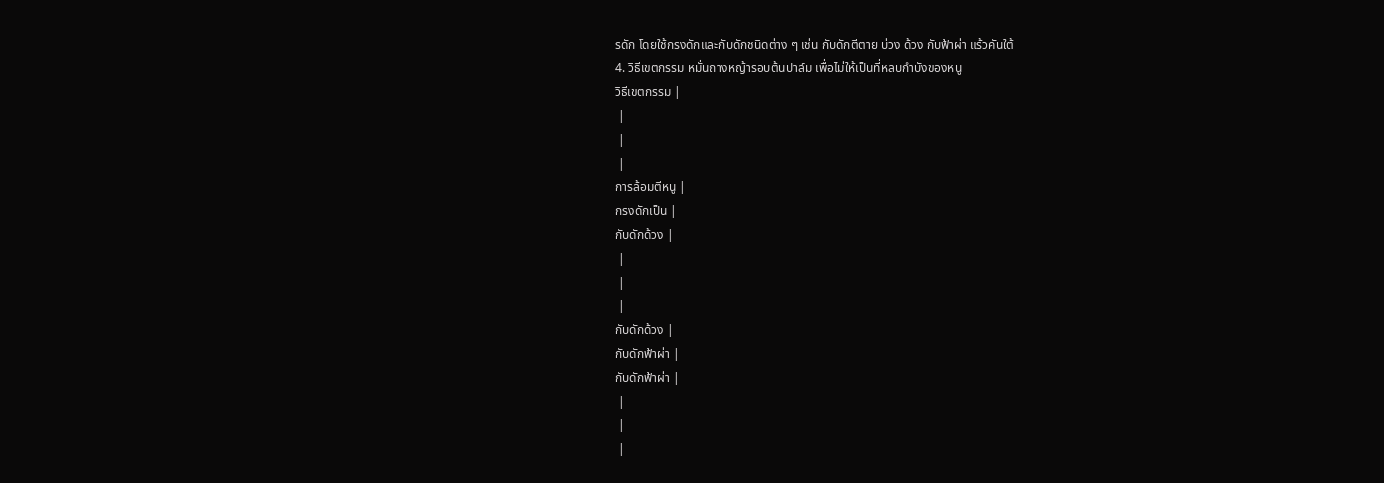รดัก โดยใช้กรงดักและกับดักชนิดต่าง ๆ เช่น กับดักตีตาย บ่วง ด้วง กับฟ้าผ่า แร้วคันใต้
4. วิธีเขตกรรม หมั่นถางหญ้ารอบต้นปาล์ม เพื่อไม่ให้เป็นที่หลบกำบังของหนู
วิธีเขตกรรม |
 |
 |
 |
การล้อมตีหนู |
กรงดักเป็น |
กับดักด้วง |
 |
 |
 |
กับดักด้วง |
กับดักฟ้าผ่า |
กับดักฟ้าผ่า |
 |
 |
 |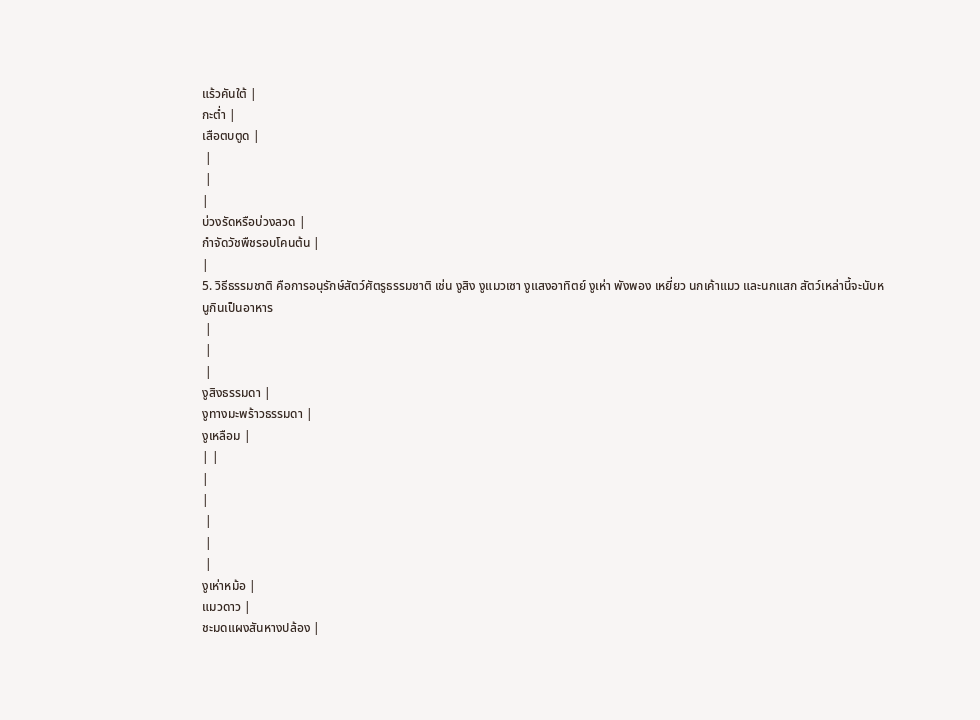แร้วคันใต้ |
กะต่ำ |
เสือตบตูด |
 |
 |
|
บ่วงรัดหรือบ่วงลวด |
กำจัดวัชพืชรอบโคนต้น |
|
5. วิธีธรรมชาติ คือการอนุรักษ์สัตว์ศัตรูธรรมชาติ เช่น งูสิง งูแมวเซา งูแสงอาทิตย์ งูเห่า พังพอง เหยี่ยว นกเค้าแมว และนกแสก สัตว์เหล่านี้จะนับหนูกินเป็นอาหาร
 |
 |
 |
งูสิงธรรมดา |
งูทางมะพร้าวธรรมดา |
งูเหลือม |
| |
|
|
 |
 |
 |
งูเห่าหม้อ |
แมวดาว |
ชะมดแผงสันหางปล้อง |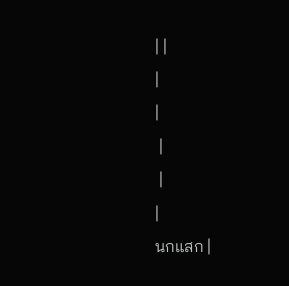| |
|
|
 |
 |
|
นกแสก |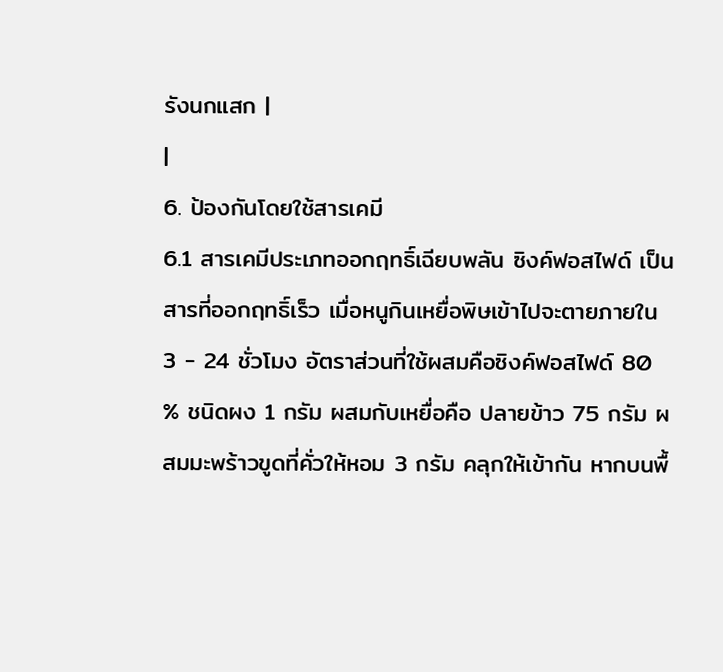รังนกแสก |
|
6. ป้องกันโดยใช้สารเคมี
6.1 สารเคมีประเภทออกฤทธิ์เฉียบพลัน ซิงค์ฟอสไฟด์ เป็นสารที่ออกฤทธิ์เร็ว เมื่อหนูกินเหยื่อพิษเข้าไปจะตายภายใน 3 - 24 ชั่วโมง อัตราส่วนที่ใช้ผสมคือซิงค์ฟอสไฟด์ 80 % ชนิดผง 1 กรัม ผสมกับเหยื่อคือ ปลายข้าว 75 กรัม ผสมมะพร้าวขูดที่คั่วให้หอม 3 กรัม คลุกให้เข้ากัน หากบนพื้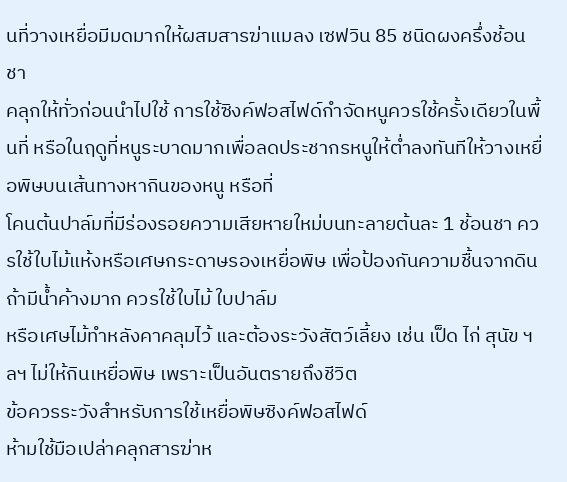นที่วางเหยื่อมีมดมากให้ผสมสารฆ่าแมลง เซฟวิน 85 ชนิดผงครึ่งช้อนชา
คลุกให้ทั่วก่อนนำไปใช้ การใช้ซิงค์ฟอสไฟด์กำจัดหนูควรใช้ครั้งเดียวในพื้นที่ หรือในฤดูที่หนูระบาดมากเพื่อลดประชากรหนูให้ต่ำลงทันทีให้วางเหยื่อพิษบนเส้นทางหากินของหนู หรือที่
โคนต้นปาล์มที่มีร่องรอยความเสียหายใหม่บนทะลายต้นละ 1 ช้อนชา ควรใช้ใบไม้แห้งหรือเศษกระดาษรองเหยื่อพิษ เพื่อป้องกันความชื้นจากดิน ถ้ามีน้ำค้างมาก ควรใช้ใบไม้ ใบปาล์ม
หรือเศษไม้ทำหลังคาคลุมไว้ และต้องระวังสัตว์เลี้ยง เช่น เป็ด ไก่ สุนัข ฯลฯ ไม่ให้กินเหยื่อพิษ เพราะเป็นอันตรายถึงชีวิต
ข้อควรระวังสำหรับการใช้เหยื่อพิษซิงค์ฟอสไฟด์
ห้ามใช้มือเปล่าคลุกสารฆ่าห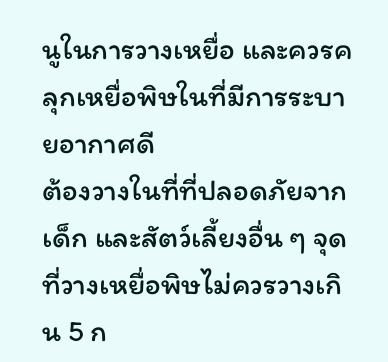นูในการวางเหยื่อ และควรคลุกเหยื่อพิษในที่มีการระบายอากาศดี
ต้องวางในที่ที่ปลอดภัยจากเด็ก และสัตว์เลี้ยงอื่น ๆ จุดที่วางเหยื่อพิษไม่ควรวางเกิน 5 ก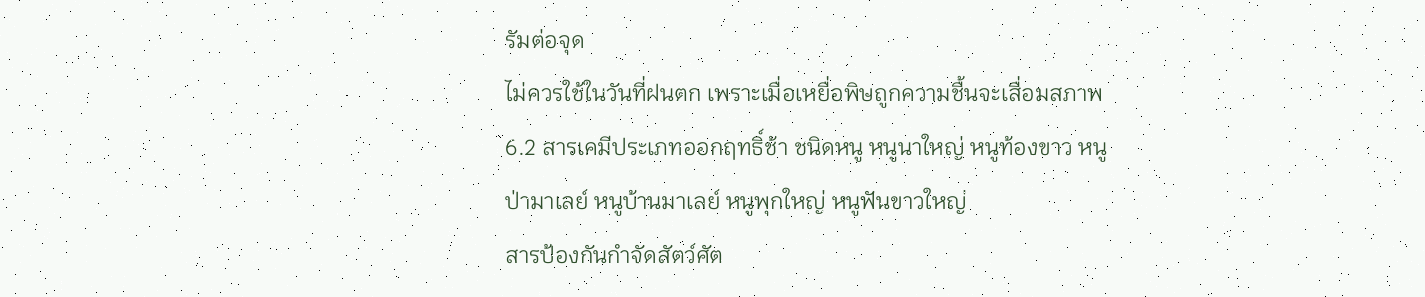รัมต่อจุด
ไม่ควรใช้ในวันที่ฝนตก เพราะเมื่อเหยื่อพิษถูกความชื้นจะเสื่อมสภาพ
6.2 สารเคมีประเภทออกฤทธิ์ช้า ชนิดหนู หนูนาใหญ่ หนูท้องขาว หนูป่ามาเลย์ หนูบ้านมาเลย์ หนูพุกใหญ่ หนูฟันขาวใหญ่
สารป้องกันกำจัดสัตว์ศัต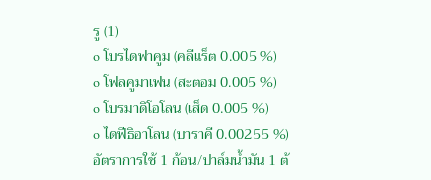รู (1)
o โบรไดฟาคูม (คลีแร็ต 0.005 %)
o โฟลคูมาเฟน (สะตอม 0.005 %)
o โบรมาดิโอโลน (เส็ด 0.005 %)
o ไดฟีธิอาโลน (บาราคี 0.00255 %)
อัตราการใช้ 1 ก้อน/ปาล์มน้ำมัน 1 ต้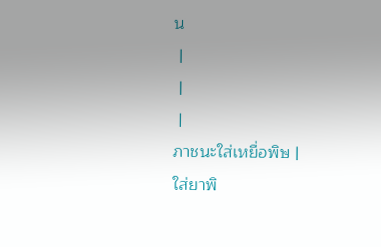น
 |
 |
 |
ภาชนะใส่เหยื่อพิษ |
ใส่ยาพิ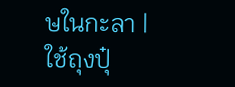ษในกะลา |
ใช้ถุงปุ๋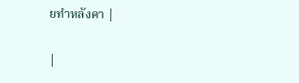ยทำหลังคา |

|